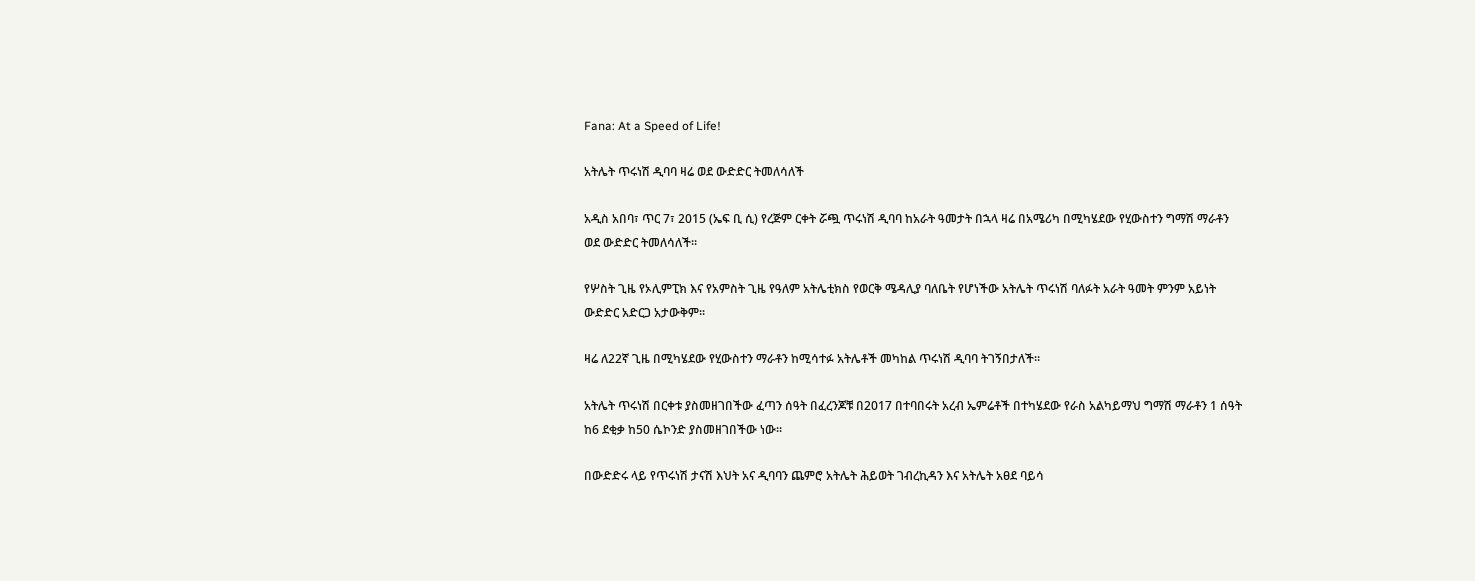Fana: At a Speed of Life!

አትሌት ጥሩነሽ ዲባባ ዛሬ ወደ ውድድር ትመለሳለች

አዲስ አበባ፣ ጥር 7፣ 2015 (ኤፍ ቢ ሲ) የረጅም ርቀት ሯጯ ጥሩነሽ ዲባባ ከአራት ዓመታት በኋላ ዛሬ በአሜሪካ በሚካሄደው የሂውስተን ግማሽ ማራቶን ወደ ውድድር ትመለሳለች።

የሦስት ጊዜ የኦሊምፒክ እና የአምስት ጊዜ የዓለም አትሌቲክስ የወርቅ ሜዳሊያ ባለቤት የሆነችው አትሌት ጥሩነሽ ባለፉት አራት ዓመት ምንም አይነት ውድድር አድርጋ አታውቅም።

ዛሬ ለ22ኛ ጊዜ በሚካሄደው የሂውስተን ማራቶን ከሚሳተፉ አትሌቶች መካከል ጥሩነሽ ዲባባ ትገኝበታለች።

አትሌት ጥሩነሽ በርቀቱ ያስመዘገበችው ፈጣን ሰዓት በፈረንጆቹ በ2017 በተባበሩት አረብ ኤምሬቶች በተካሄደው የራስ አልካይማህ ግማሽ ማራቶን 1 ሰዓት ከ6 ደቂቃ ከ50 ሴኮንድ ያስመዘገበችው ነው።

በውድድሩ ላይ የጥሩነሽ ታናሽ እህት አና ዲባባን ጨምሮ አትሌት ሕይወት ገብረኪዳን እና አትሌት አፀደ ባይሳ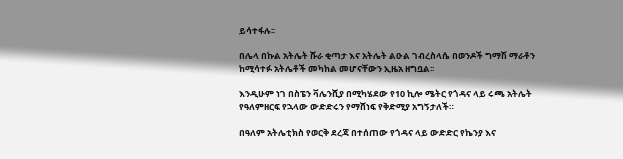ይሳተፋሉ፡፡

በሌላ በኩል አትሌት ሹራ ቂጣታ እና አትሌት ልዑል ገብረስላሴ በወንዶች ግማሽ ማራቶን ከሚሳተፉ አትሌቶች መካከል መሆናቸውን ኢዜአ ዘግቧል፡፡

እንዲሁም ነገ በስፔን ቫሌንሺያ በሚካሄደው የ10 ኪሎ ሜትር የጎዳና ላይ ሩጫ አትሌት የዓለምዘርፍ የኋላው ውድድሩን የማሸነፍ የቅድሚያ አግኝታለች።

በዓለም አትሌቲክስ የወርቅ ደረጃ በተሰጠው የጎዳና ላይ ውድድር የኬንያ እና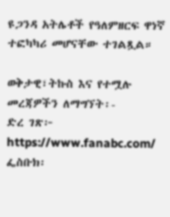ዩጋንዳ አትሌቶች የዓለምዘርፍ ዋነኛ ተፎካካሪ መሆናቸው ተገልጿል።

ወቅታዊ፣ትኩስ እና የተሟሉ መረጃዎችን ለማግኘት፡-
ድረ ገጽ፦ https://www.fanabc.com/
ፌስቡክ፡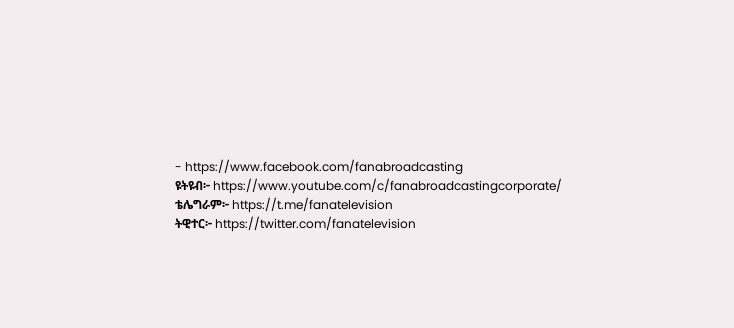- https://www.facebook.com/fanabroadcasting
ዩትዩብ፦ https://www.youtube.com/c/fanabroadcastingcorporate/
ቴሌግራም፦ https://t.me/fanatelevision
ትዊተር፦ https://twitter.com/fanatelevision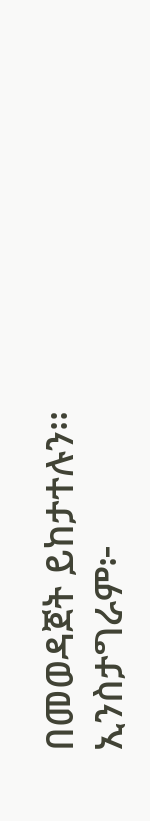በመወዳጀት ይከታተሉን፡፡
ኢንስታግራም፦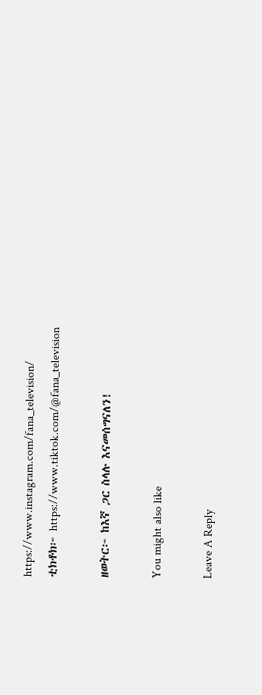https://www.instagram.com/fana_television/
ቲክቶክ፦ https://www.tiktok.com/@fana_television

ዘወትር፦ ከእኛ ጋር ስላሉ እናመሰግናለን!

You might also like

Leave A Reply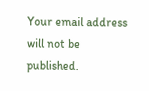Your email address will not be published.